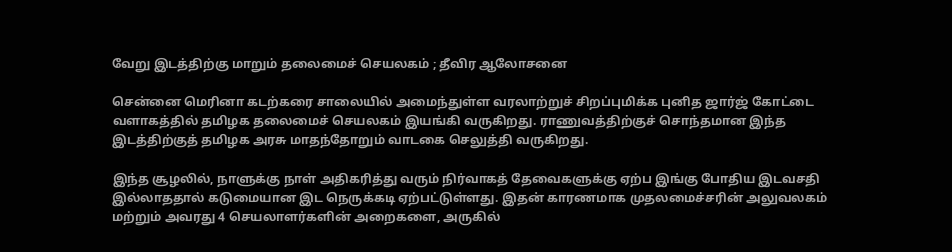வேறு இடத்திற்கு மாறும் தலைமைச் செயலகம் ; தீவிர ஆலோசனை

சென்னை மெரினா கடற்கரை சாலையில் அமைந்துள்ள வரலாற்றுச் சிறப்புமிக்க புனித ஜார்ஜ் கோட்டை வளாகத்தில் தமிழக தலைமைச் செயலகம் இயங்கி வருகிறது. ராணுவத்திற்குச் சொந்தமான இந்த இடத்திற்குத் தமிழக அரசு மாதந்தோறும் வாடகை செலுத்தி வருகிறது.

இந்த சூழலில், நாளுக்கு நாள் அதிகரித்து வரும் நிர்வாகத் தேவைகளுக்கு ஏற்ப இங்கு போதிய இடவசதி இல்லாததால் கடுமையான இட நெருக்கடி ஏற்பட்டுள்ளது. இதன் காரணமாக முதலமைச்சரின் அலுவலகம் மற்றும் அவரது 4 செயலாளர்களின் அறைகளை, அருகில்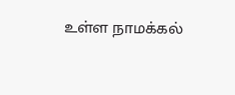உள்ள நாமக்கல்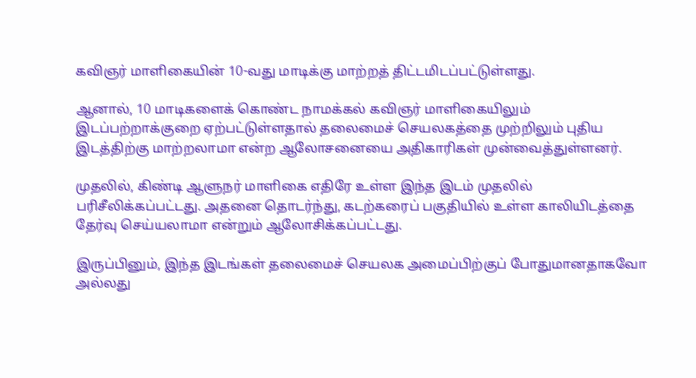கவிஞர் மாளிகையின் 10-வது மாடிக்கு மாற்றத் திட்டமிடப்பட்டுள்ளது.

ஆனால், 10 மாடிகளைக் கொண்ட நாமக்கல் கவிஞர் மாளிகையிலும் இடப்பற்றாக்குறை ஏற்பட்டுள்ளதால் தலைமைச் செயலகத்தை முற்றிலும் புதிய இடத்திற்கு மாற்றலாமா என்ற ஆலோசனையை அதிகாரிகள் முன்வைத்துள்ளனர்.

முதலில், கிண்டி ஆளுநர் மாளிகை எதிரே உள்ள இந்த இடம் முதலில் பரிசீலிக்கப்பட்டது. அதனை தொடர்ந்து, கடற்கரைப் பகுதியில் உள்ள காலியிடத்தை தேர்வு செய்யலாமா என்றும் ஆலோசிக்கப்பட்டது.

இருப்பினும், இந்த இடங்கள் தலைமைச் செயலக அமைப்பிற்குப் போதுமானதாகவோ அல்லது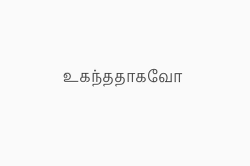உகந்ததாகவோ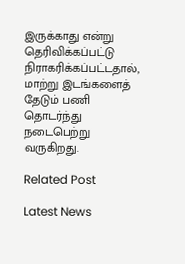இருக்காது என்று தெரிவிக்கப்பட்டு நிராகரிக்கப்பட்டதால், மாற்று இடங்களைத் தேடும் பணி தொடர்ந்து நடைபெற்று வருகிறது.

Related Post

Latest News